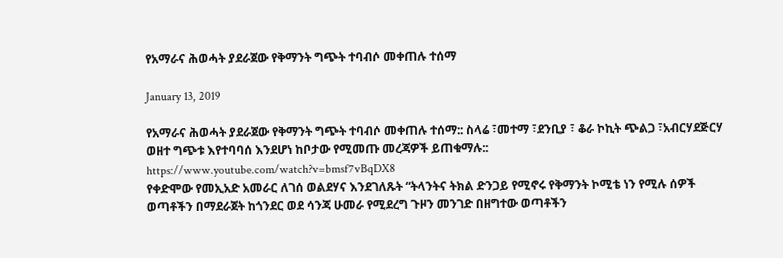የአማራና ሕወሓት ያደራጀው የቅማንት ግጭት ተባብሶ መቀጠሉ ተሰማ

January 13, 2019

የአማራና ሕወሓት ያደራጀው የቅማንት ግጭት ተባብሶ መቀጠሉ ተሰማ:: ስላሬ ፣መተማ ፣ደንቢያ ፣ ቆራ ኮኪት ጭልጋ ፣አብርሃደጅርሃ ወዘተ ግጭቱ እየተባባሰ እንደሆነ ከቦታው የሚመጡ መረጃዎች ይጠቁማሉ::
https://www.youtube.com/watch?v=bmsf7vBqDX8
የቀድሞው የመኢአድ አመራር ለገሰ ወልደሃና እንደገለጹት “ትላንትና ትክል ድንጋይ የሚኖሩ የቅማንት ኮሚቴ ነን የሚሉ ሰዎች ወጣቶችን በማደራጀት ከጎንደር ወደ ሳንጃ ሁመራ የሚደረግ ጉዞን መንገድ በዘግተው ወጣቶችን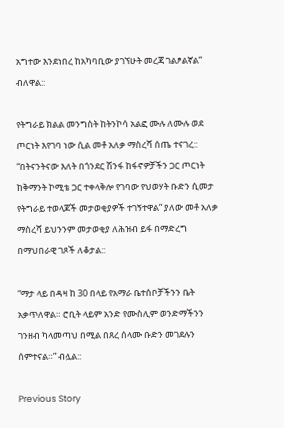አግተው እንደነበረ ከአካባቢው ያገኘሁት መረጃ ገልፆልኛል” ብለዋል::

የትግራይ ክልል መንግስት ከትንኮሳ አልፎ ሙሉ ለሙሉ ወደ ጦርነት እየገባ ነው ሲል መቶ አለቃ ማስረሻ ሰጤ ተናገረ:: “በትናንትናው እለት በጎንደር ሽንፋ ከፋኖዎቻችን ጋር ጦርነት ከቅማንት ኮሚቴ ጋር ተቀላቅሎ የገባው የህወሃት ቡድን ሲመታ የትግራይ ተወላጆች መታወቂያዎች ተገኝተዋል” ያለው መቶ አለቃ ማስረሻ ይህንንም መታወቂያ ለሕዝብ ይፋ በማድረግ በማህበራዊ ገጾች ለቆታል::

“ማታ ላይ በዳዛ ከ 30 በላይ የአማራ ቤተሰቦቻችንን ቤት አቃጥለዋል። ሮቢት ላይም አንድ የሙስሊም ወንድማችንን ገንዘብ ካላመጣህ በሚል በጸረ ሰላሙ ቡድን መገደሉን ሰምተናል።” ብሏል::

Previous Story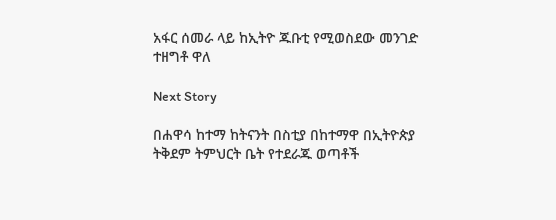አፋር ሰመራ ላይ ከኢትዮ ጁቡቲ የሚወስደው መንገድ ተዘግቶ ዋለ

Next Story

በሐዋሳ ከተማ ከትናንት በስቲያ በከተማዋ በኢትዮጵያ ትቅደም ትምህርት ቤት የተደራጁ ወጣቶች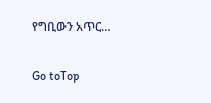የግቢውን አጥር…

Go toTop